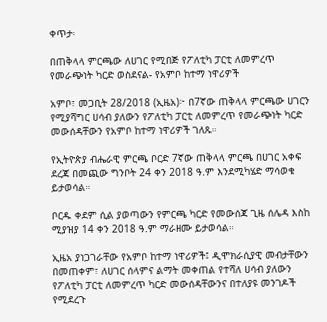ቀጥታ፡

በጠቅላላ ምርጫው ለሀገር የሚበጅ የፖለቲካ ፓርቲ ለመምረጥ የመራጭነት ካርድ ወስደናል- የአምቦ ከተማ ነዋሪዎች

አምቦ፣ መጋቢት 28/2018 (ኢዜአ)፦ በ7ኛው ጠቅላላ ምርጫው ሀገርን የሚያሻግር ሀሳብ ያለውን የፖለቲካ ፓርቲ ለመምረጥ የመራጭነት ካርድ መውሰዳቸውን የአምቦ ከተማ ነዋሪዎች ገለጹ።

የኢትዮጵያ ብሔራዊ ምርጫ ቦርድ 7ኛው ጠቅላላ ምርጫ በሀገር አቀፍ ደረጃ በመጪው ግንቦት 24 ቀን 2018 ዓ.ም እንደሚካሄድ ማሳወቁ ይታወሳል።

ቦርዱ ቀደም ሲል ያወጣውን የምርጫ ካርድ የመውሰጃ ጊዜ ሰሌዳ እስከ ሚያዝያ 14 ቀን 2018 ዓ.ም ማራዘሙ ይታወሳል።

ኢዜአ ያነጋገራቸው የአምቦ ከተማ ነዋሪዎች፤ ዲሞክራሲያዊ መብታቸውን በመጠቀም፣ ለሀገር ሰላምና ልማት መቀጠል የተሻለ ሀሳብ ያለውን የፖለቲካ ፓርቲ ለመምረጥ ካርድ መውሰዳቸውንና በተለያዩ መንገዶች የሚደረጉ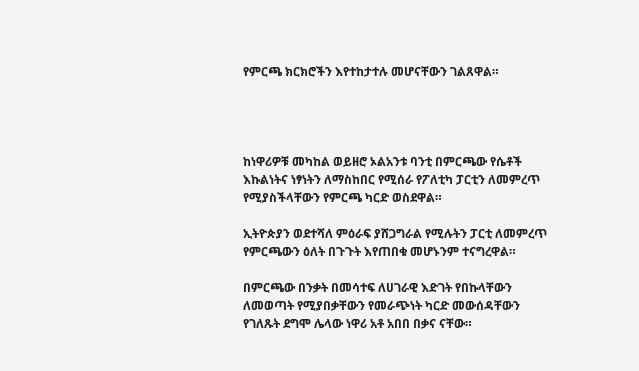የምርጫ ክርክሮችን እየተከታተሉ መሆናቸውን ገልጸዋል።




ከነዋሪዎቹ መካከል ወይዘሮ ኦልአንቱ ባንቲ በምርጫው የሴቶች እኩልነትና ነፃነትን ለማስከበር የሚሰራ የፖለቲካ ፓርቲን ለመምረጥ የሚያስችላቸውን የምርጫ ካርድ ወስደዋል።

ኢትዮጵያን ወደተሻለ ምዕራፍ ያሸጋግራል የሚሉትን ፓርቲ ለመምረጥ የምርጫውን ዕለት በጉጉት እየጠበቁ መሆኑንም ተናግረዋል።

በምርጫው በንቃት በመሳተፍ ለሀገራዊ እድገት የበኩላቸውን ለመወጣት የሚያበቃቸውን የመራጭነት ካርድ መውሰዳቸውን የገለጹት ደግሞ ሌላው ነዋሪ አቶ አበበ በቃና ናቸው።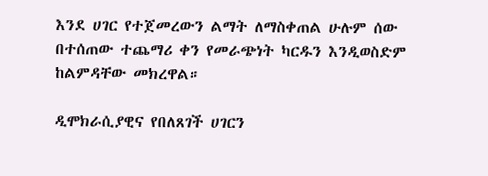እንደ ሀገር የተጀመረውን ልማት ለማስቀጠል ሁሉም ሰው በተሰጠው ተጨማሪ ቀን የመራጭነት ካርዱን እንዲወስድም ከልምዳቸው መክረዋል።

ዲሞክራሲያዊና የበለጸገች ሀገርን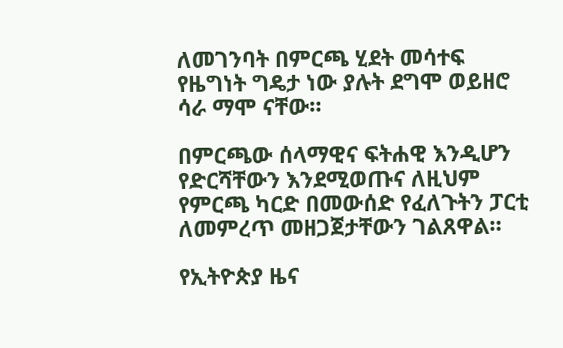ለመገንባት በምርጫ ሂደት መሳተፍ የዜግነት ግዴታ ነው ያሉት ደግሞ ወይዘሮ ሳራ ማሞ ናቸው።

በምርጫው ሰላማዊና ፍትሐዊ እንዲሆን የድርሻቸውን እንደሚወጡና ለዚህም የምርጫ ካርድ በመውሰድ የፈለጉትን ፓርቲ ለመምረጥ መዘጋጀታቸውን ገልጸዋል።

የኢትዮጵያ ዜና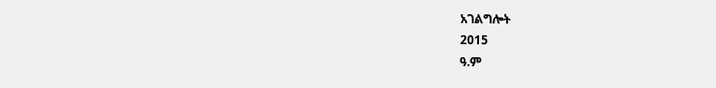አገልግሎት
2015
ዓ.ም